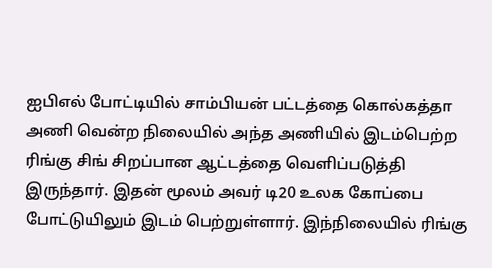ஐபிஎல் போட்டியில் சாம்பியன் பட்டத்தை கொல்கத்தா அணி வென்ற நிலையில் அந்த அணியில் இடம்பெற்ற ரிங்கு சிங் சிறப்பான ஆட்டத்தை வெளிப்படுத்தி இருந்தார். இதன் மூலம் அவர் டி20 உலக கோப்பை போட்டுயிலும் இடம் பெற்றுள்ளார். இந்நிலையில் ரிங்கு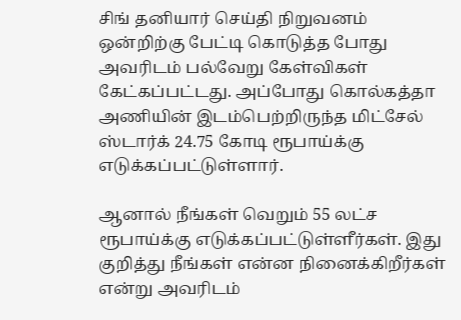சிங் தனியார் செய்தி நிறுவனம் ஒன்றிற்கு பேட்டி கொடுத்த போது அவரிடம் பல்வேறு கேள்விகள் கேட்கப்பட்டது. அப்போது கொல்கத்தா அணியின் இடம்பெற்றிருந்த மிட்சேல் ஸ்டார்க் 24.75 கோடி ரூபாய்க்கு எடுக்கப்பட்டுள்ளார்.

ஆனால் நீங்கள் வெறும் 55 லட்ச ரூபாய்க்கு எடுக்கப்பட்டுள்ளீர்கள். இது குறித்து நீங்கள் என்ன நினைக்கிறீர்கள் என்று அவரிடம்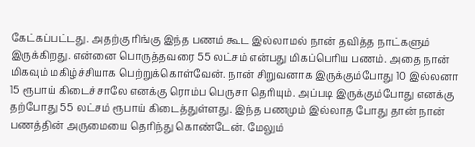கேட்கப்பட்டது. அதற்கு ரிங்கு இந்த பணம் கூட இல்லாமல் நான் தவித்த நாட்களும் இருக்கிறது. என்னை பொருத்தவரை 55 லட்சம் என்பது மிகப்பெரிய பணம். அதை நான் மிகவும் மகிழ்ச்சியாக பெற்றுக்கொள்வேன். நான் சிறுவனாக இருக்கும்போது 10 இல்லனா 15 ரூபாய் கிடைச்சாலே எனக்கு ரொம்ப பெருசா தெரியும். அப்படி இருக்கும்போது எனக்கு தற்போது 55 லட்சம் ரூபாய் கிடைத்துள்ளது. இந்த பணமும் இல்லாத போது தான் நான் பணத்தின் அருமையை தெரிந்து கொண்டேன். மேலும்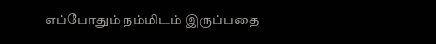எப்போதும் நம்மிடம் இருப்பதை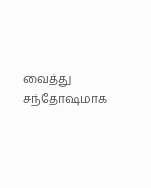வைத்து சந்தோஷமாக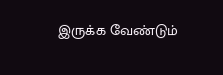இருக்க வேண்டும்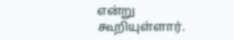என்று கூறியுள்ளார்.